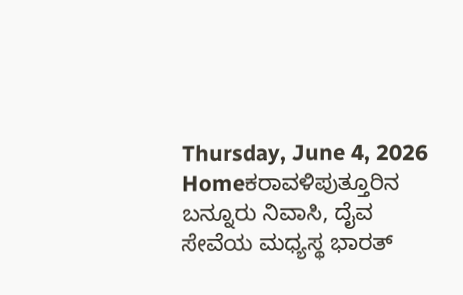Thursday, June 4, 2026
Homeಕರಾವಳಿಪುತ್ತೂರಿನ ಬನ್ನೂರು ನಿವಾಸಿ, ದೈವ ಸೇವೆಯ ಮಧ್ಯಸ್ಥ ಭಾರತ್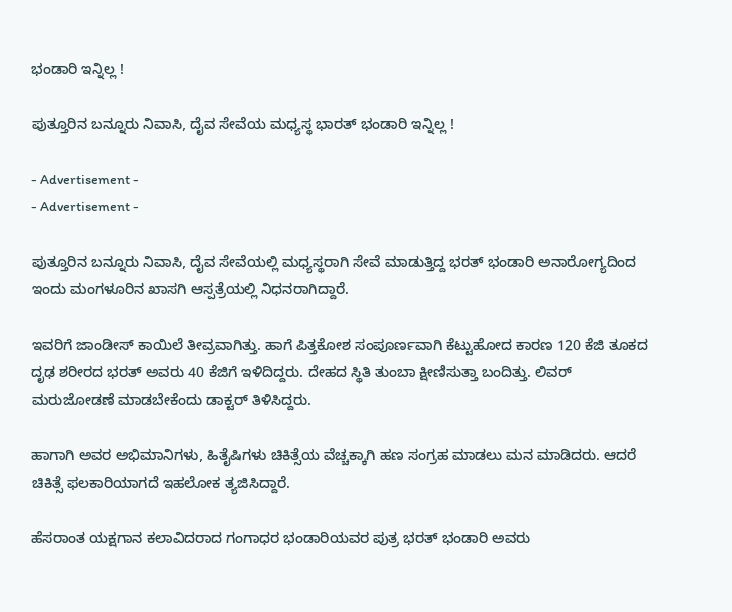ಭಂಡಾರಿ ಇನ್ನಿಲ್ಲ !

ಪುತ್ತೂರಿನ ಬನ್ನೂರು ನಿವಾಸಿ, ದೈವ ಸೇವೆಯ ಮಧ್ಯಸ್ಥ ಭಾರತ್ ಭಂಡಾರಿ ಇನ್ನಿಲ್ಲ !

- Advertisement -
- Advertisement -

ಪುತ್ತೂರಿನ ಬನ್ನೂರು ನಿವಾಸಿ, ದೈವ ಸೇವೆಯಲ್ಲಿ ಮಧ್ಯಸ್ಥರಾಗಿ ಸೇವೆ ಮಾಡುತ್ತಿದ್ದ ಭರತ್ ಭಂಡಾರಿ ಅನಾರೋಗ್ಯದಿಂದ ಇಂದು ಮಂಗಳೂರಿನ ಖಾಸಗಿ ಆಸ್ಪತ್ರೆಯಲ್ಲಿ ನಿಧನರಾಗಿದ್ದಾರೆ.

ಇವರಿಗೆ ಜಾಂಡೀಸ್ ಕಾಯಿಲೆ ತೀವ್ರವಾಗಿತ್ತು. ಹಾಗೆ ಪಿತ್ತಕೋಶ ಸಂಪೂರ್ಣವಾಗಿ ಕೆಟ್ಟುಹೋದ ಕಾರಣ 120 ಕೆಜಿ ತೂಕದ ದೃಢ ಶರೀರದ ಭರತ್ ಅವರು 40 ಕೆಜಿಗೆ ಇಳಿದಿದ್ದರು. ದೇಹದ ಸ್ಥಿತಿ ತುಂಬಾ ಕ್ಷೀಣಿಸುತ್ತಾ ಬಂದಿತ್ತು. ಲಿವರ್ ಮರುಜೋಡಣೆ ಮಾಡಬೇಕೆಂದು ಡಾಕ್ಟರ್ ತಿಳಿಸಿದ್ದರು.

ಹಾಗಾಗಿ ಅವರ ಅಭಿಮಾನಿಗಳು, ಹಿತೈಷಿಗಳು ಚಿಕಿತ್ಸೆಯ ವೆಚ್ಚಕ್ಕಾಗಿ ಹಣ ಸಂಗ್ರಹ ಮಾಡಲು ಮನ ಮಾಡಿದರು. ಆದರೆ ಚಿಕಿತ್ಸೆ ಫಲಕಾರಿಯಾಗದೆ ಇಹಲೋಕ ತ್ಯಜಿಸಿದ್ದಾರೆ.

ಹೆಸರಾಂತ ಯಕ್ಷಗಾನ ಕಲಾವಿದರಾದ ಗಂಗಾಧರ ಭಂಡಾರಿಯವರ ಪುತ್ರ ಭರತ್ ಭಂಡಾರಿ ಅವರು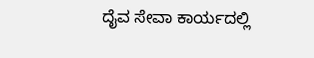ದೈವ ಸೇವಾ ಕಾರ್ಯದಲ್ಲಿ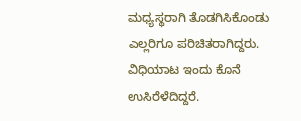ಮಧ್ಯಸ್ಥರಾಗಿ ತೊಡಗಿಸಿಕೊಂಡು ಎಲ್ಲರಿಗೂ ಪರಿಚಿತರಾಗಿದ್ದರು. ವಿಧಿಯಾಟ ಇಂದು ಕೊನೆ ಉಸಿರೆಳೆದಿದ್ದರೆ.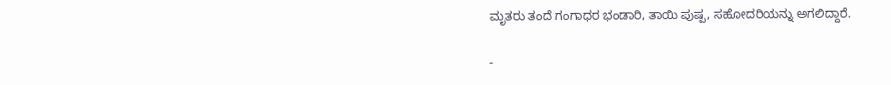ಮೃತರು ತಂದೆ ಗಂಗಾಧರ ಭಂಡಾರಿ, ತಾಯಿ ಪುಷ್ಪ, ಸಹೋದರಿಯನ್ನು ಅಗಲಿದ್ದಾರೆ.

-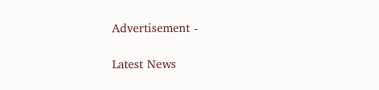Advertisement -

Latest News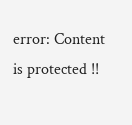error: Content is protected !!